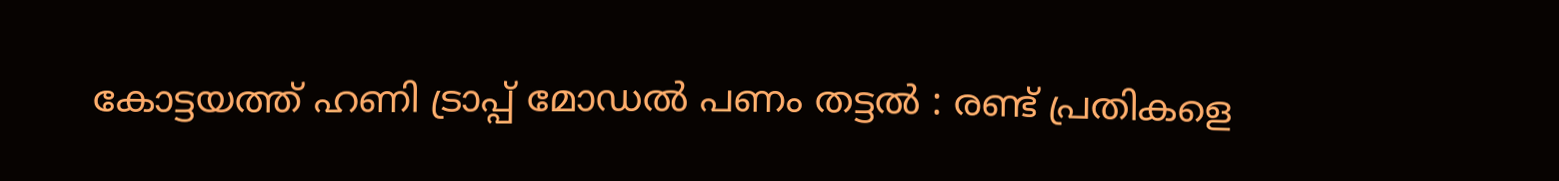കോട്ടയത്ത് ഹണി ട്രാപ്പ് മോഡല്‍ പണം തട്ടല്‍ : രണ്ട് പ്രതികളെ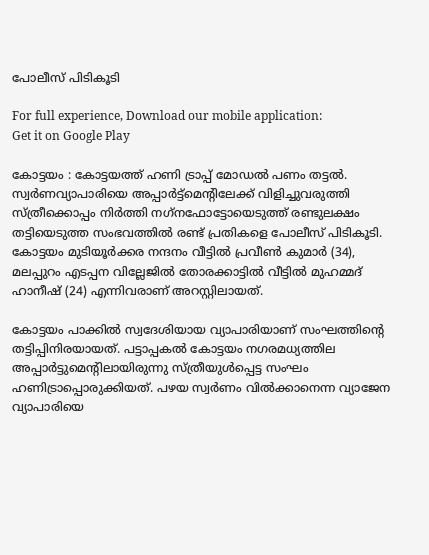പോലീസ് പിടികൂടി

For full experience, Download our mobile application:
Get it on Google Play

കോട്ടയം : കോട്ടയത്ത് ഹണി ട്രാപ്പ് മോഡല്‍ പണം തട്ടല്‍. സ്വര്‍ണവ്യാപാരിയെ അപ്പാര്‍ട്ട്‌മെന്റിലേക്ക് വിളിച്ചുവരുത്തി സ്ത്രീക്കൊപ്പം നിര്‍ത്തി നഗ്‌നഫോട്ടോയെടുത്ത് രണ്ടുലക്ഷം തട്ടിയെടുത്ത സംഭവത്തില്‍ രണ്ട് പ്രതികളെ പോലീസ് പിടികൂടി. കോട്ടയം മുടിയൂര്‍ക്കര നന്ദനം വീട്ടില്‍ പ്രവീണ്‍ കുമാര്‍ (34), മലപ്പുറം എടപ്പന വില്ലേജില്‍ തോരക്കാട്ടില്‍ വീട്ടില്‍ മുഹമ്മദ് ഹാനീഷ് (24) എന്നിവരാണ് അറസ്റ്റിലായത്.

കോട്ടയം പാക്കില്‍ സ്വദേശിയായ വ്യാപാരിയാണ് സംഘത്തിന്റെ തട്ടിപ്പിനിരയായത്. പട്ടാപ്പകല്‍ കോട്ടയം നഗരമധ്യത്തില അപ്പാര്‍ട്ടുമെന്റിലായിരുന്നു സ്ത്രീയുള്‍പ്പെട്ട സംഘം ഹണിട്രാപ്പൊരുക്കിയത്. പഴയ സ്വര്‍ണം വില്‍ക്കാനെന്ന വ്യാജേന വ്യാപാരിയെ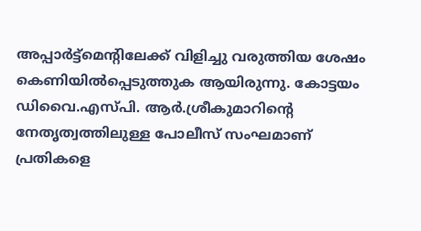അപ്പാര്‍ട്ട്‌മെന്റിലേക്ക് വിളിച്ചു വരുത്തിയ ശേഷം കെണിയില്‍പ്പെടുത്തുക ആയിരുന്നു. കോട്ടയം ഡിവൈ.എസ്‌പി. ആര്‍.ശ്രീകുമാറിന്റെ നേതൃത്വത്തിലുള്ള പോലീസ് സംഘമാണ് പ്രതികളെ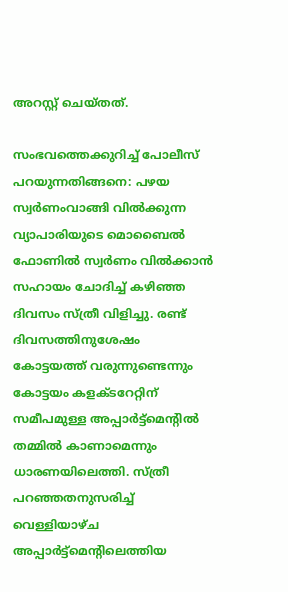അറസ്റ്റ് ചെയ്തത്.

സംഭവത്തെക്കുറിച്ച്‌ പോലീസ് പറയുന്നതിങ്ങനെ: പഴയ സ്വര്‍ണംവാങ്ങി വില്‍ക്കുന്ന വ്യാപാരിയുടെ മൊബൈല്‍ ഫോണില്‍ സ്വര്‍ണം വില്‍ക്കാന്‍ സഹായം ചോദിച്ച്‌ കഴിഞ്ഞ ദിവസം സ്ത്രീ വിളിച്ചു. രണ്ട് ദിവസത്തിനുശേഷം കോട്ടയത്ത് വരുന്നുണ്ടെന്നും കോട്ടയം കളക്ടറേറ്റിന് സമീപമുള്ള അപ്പാര്‍ട്ട്‌മെന്റില്‍ തമ്മില്‍ കാണാമെന്നും ധാരണയിലെത്തി. സ്ത്രീ പറഞ്ഞതനുസരിച്ച്‌ വെള്ളിയാഴ്ച അപ്പാര്‍ട്ട്‌മെന്റിലെത്തിയ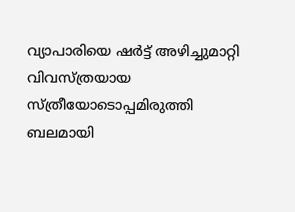വ്യാപാരിയെ ഷര്‍ട്ട് അഴിച്ചുമാറ്റി വിവസ്ത്രയായ സ്ത്രീയോടൊപ്പമിരുത്തി ബലമായി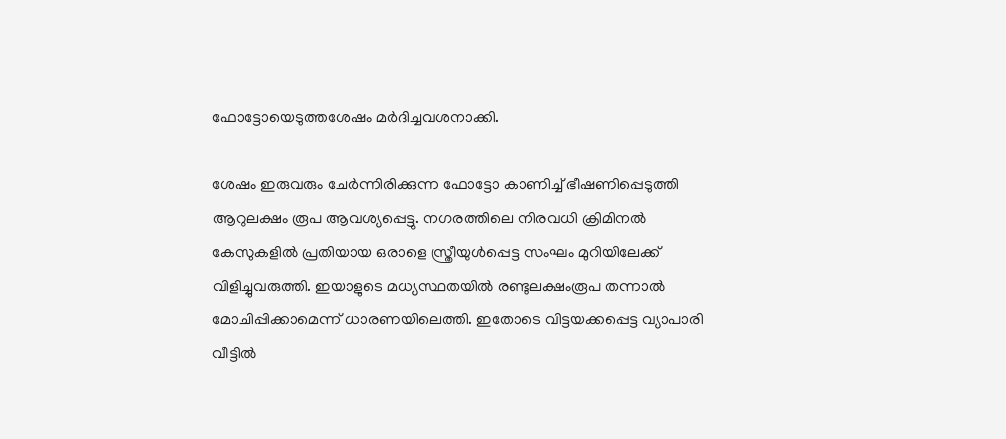ഫോട്ടോയെടുത്തശേഷം മര്‍ദിച്ചവശനാക്കി.

ശേഷം ഇരുവരും ചേര്‍ന്നിരിക്കുന്ന ഫോട്ടോ കാണിച്ച്‌ ഭീഷണിപ്പെടുത്തി ആറുലക്ഷം രൂപ ആവശ്യപ്പെട്ടു. നഗരത്തിലെ നിരവധി ക്രിമിനല്‍ കേസുകളില്‍ പ്രതിയായ ഒരാളെ സ്ത്രീയുള്‍പ്പെട്ട സംഘം മുറിയിലേക്ക് വിളിച്ചുവരുത്തി. ഇയാളുടെ മധ്യസ്ഥതയില്‍ രണ്ടുലക്ഷംരൂപ തന്നാല്‍ മോചിപ്പിക്കാമെന്ന് ധാരണയിലെത്തി. ഇതോടെ വിട്ടയക്കപ്പെട്ട വ്യാപാരി വീട്ടില്‍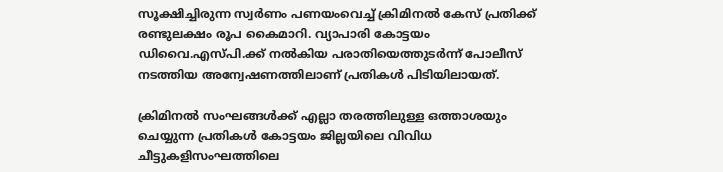സൂക്ഷിച്ചിരുന്ന സ്വര്‍ണം പണയംവെച്ച്‌ ക്രിമിനല്‍ കേസ് പ്രതിക്ക് രണ്ടുലക്ഷം രൂപ കൈമാറി. വ്യാപാരി കോട്ടയം ഡിവൈ.എസ്‌പി.ക്ക് നല്‍കിയ പരാതിയെത്തുടര്‍ന്ന് പോലീസ് നടത്തിയ അന്വേഷണത്തിലാണ് പ്രതികള്‍ പിടിയിലായത്.

ക്രിമിനല്‍ സംഘങ്ങള്‍ക്ക് എല്ലാ തരത്തിലുള്ള ഒത്താശയും ചെയ്യുന്ന പ്രതികള്‍ കോട്ടയം ജില്ലയിലെ വിവിധ ചീട്ടുകളിസംഘത്തിലെ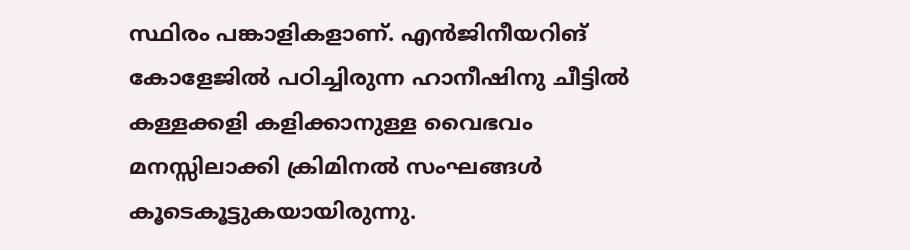സ്ഥിരം പങ്കാളികളാണ്. എന്‍ജിനീയറിങ് കോളേജില്‍ പഠിച്ചിരുന്ന ഹാനീഷിനു ചീട്ടില്‍ കള്ളക്കളി കളിക്കാനുള്ള വൈഭവം മനസ്സിലാക്കി ക്രിമിനല്‍ സംഘങ്ങള്‍ കൂടെകൂട്ടുകയായിരുന്നു.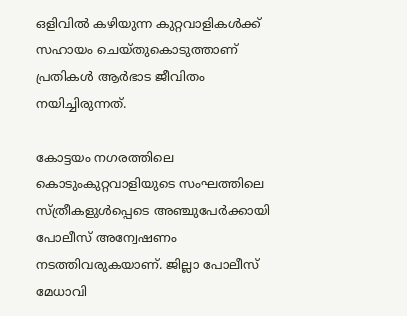ഒളിവില്‍ കഴിയുന്ന കുറ്റവാളികള്‍ക്ക് സഹായം ചെയ്തുകൊടുത്താണ് പ്രതികള്‍ ആര്‍ഭാട ജീവിതം നയിച്ചിരുന്നത്.

കോട്ടയം നഗരത്തിലെ കൊടുംകുറ്റവാളിയുടെ സംഘത്തിലെ സ്ത്രീകളുള്‍പ്പെടെ അഞ്ചുപേര്‍ക്കായി പോലീസ് അന്വേഷണം നടത്തിവരുകയാണ്. ജില്ലാ പോലീസ് മേധാവി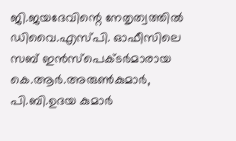ജി.ജയദേവിന്റെ നേതൃത്വത്തില്‍ ഡിവൈ.എസ്‌പി. ഓഫീസിലെ സബ് ഇന്‍സ്‌പെക്ടര്‍മാരായ കെ.ആര്‍.അരുണ്‍കുമാര്‍, പി.ബി.ഉദയ കുമാര്‍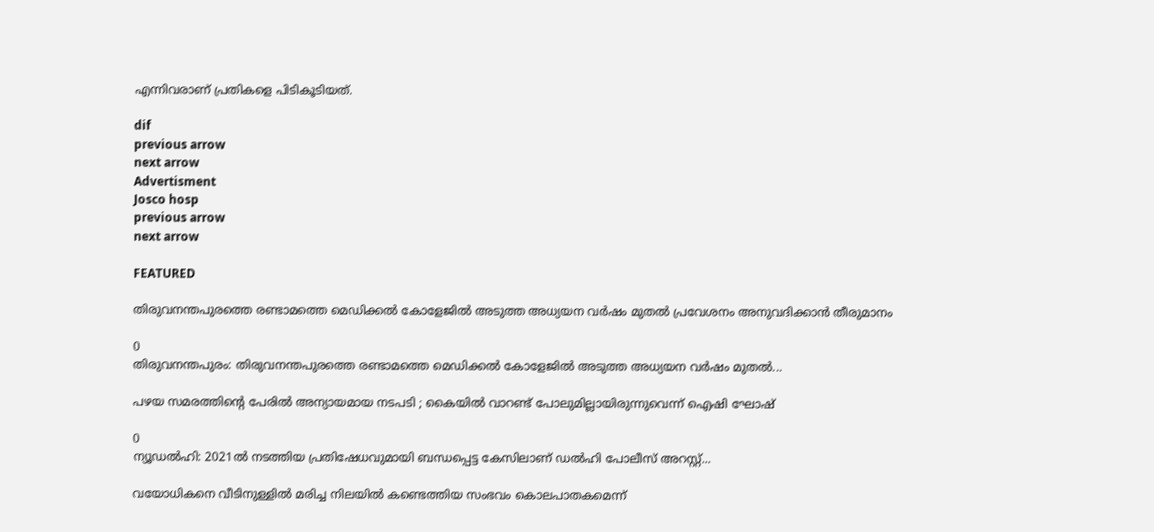എന്നിവരാണ് പ്രതികളെ പിടികൂടിയത്.

dif
previous arrow
next arrow
Advertisment
Josco hosp
previous arrow
next arrow

FEATURED

തിരുവനന്തപുരത്തെ രണ്ടാമത്തെ മെഡിക്കൽ കോളേജിൽ അടുത്ത അധ്യയന വർഷം മുതൽ പ്രവേശനം അനുവദിക്കാൻ തീരുമാനം

0
തിരുവനന്തപുരം: തിരുവനന്തപുരത്തെ രണ്ടാമത്തെ മെഡിക്കൽ കോളേജിൽ അടുത്ത അധ്യയന വർഷം മുതൽ...

പഴയ സമരത്തിന്റെ പേരിൽ അന്യായമായ നടപടി ; കൈയിൽ വാറണ്ട് പോലുമില്ലായിരുന്നുവെന്ന് ഐഷി ഘോഷ്

0
ന്യൂഡല്‍ഹി: 2021ല്‍ നടത്തിയ പ്രതിഷേധവുമായി ബന്ധപ്പെട്ട കേസിലാണ് ഡല്‍ഹി പോലീസ് അറസ്റ്റ്...

വയോധികനെ വീടിനുള്ളില്‍ മരിച്ച നിലയില്‍ കണ്ടെത്തിയ സംഭവം കൊലപാതകമെന്ന്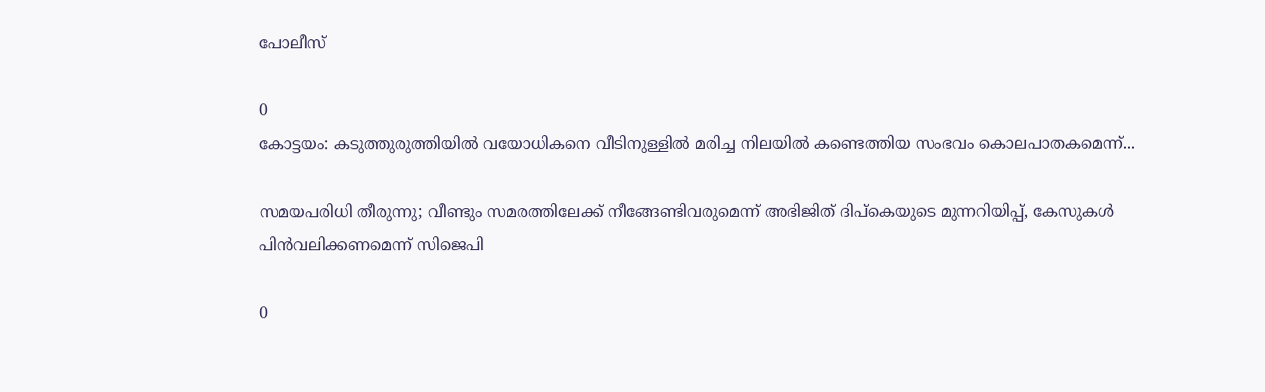പോലീസ്

0
കോട്ടയം: കടുത്തുരുത്തിയില്‍ വയോധികനെ വീടിനുള്ളില്‍ മരിച്ച നിലയില്‍ കണ്ടെത്തിയ സംഭവം കൊലപാതകമെന്ന്...

സമയപരിധി തീരുന്നു; വീണ്ടും സമരത്തിലേക്ക് നീങ്ങേണ്ടിവരുമെന്ന് അഭിജിത് ദിപ്കെയുടെ മുന്നറിയിപ്പ്, കേസുകൾ പിൻവലിക്കണമെന്ന് സിജെപി

0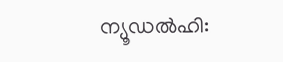ന്യൂഡൽഹി: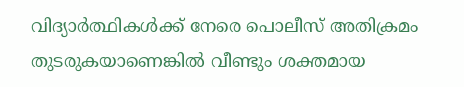വിദ്യാർത്ഥികൾക്ക് നേരെ പൊലീസ് അതിക്രമം തുടരുകയാണെങ്കിൽ വീണ്ടും ശക്തമായ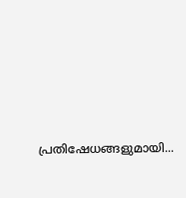പ്രതിഷേധങ്ങളുമായി...